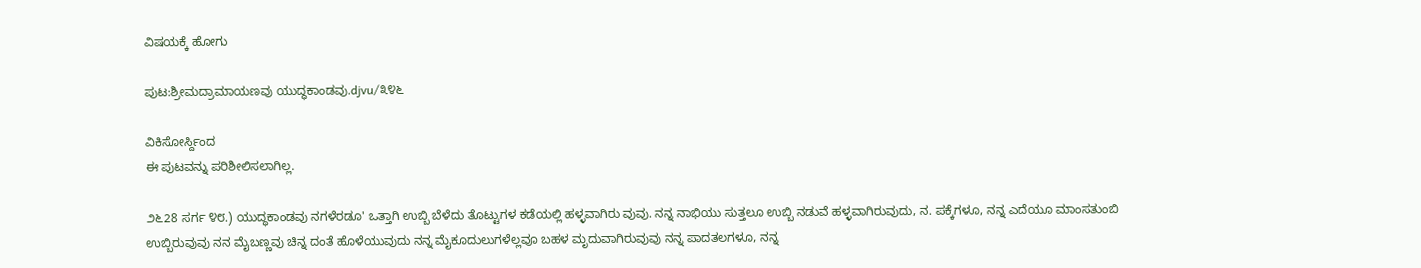ವಿಷಯಕ್ಕೆ ಹೋಗು

ಪುಟ:ಶ್ರೀಮದ್ರಾಮಾಯಣವು ಯುದ್ಧಕಾಂಡವು.djvu/೩೪೬

ವಿಕಿಸೋರ್ಸ್ದಿಂದ
ಈ ಪುಟವನ್ನು ಪರಿಶೀಲಿಸಲಾಗಿಲ್ಲ.

೨೬28 ಸರ್ಗ ೪೮.) ಯುದ್ಧಕಾಂಡವು ನಗಳೆರಡೂ' ಒತ್ತಾಗಿ ಉಬ್ಬಿ ಬೆಳೆದು ತೊಟ್ಟುಗಳ ಕಡೆಯಲ್ಲಿ ಹಳ್ಳವಾಗಿರು ವುವು. ನನ್ನ ನಾಭಿಯು ಸುತ್ತಲೂ ಉಬ್ಬಿ ನಡುವೆ ಹಳ್ಳವಾಗಿರುವುದು, ನ. ಪಕ್ಕೆಗಳೂ, ನನ್ನ ಎದೆಯೂ ಮಾಂಸತುಂಬಿ ಉಬ್ಬಿರುವುವು ನನ ಮೈಬಣ್ಣವು ಚಿನ್ನ ದಂತೆ ಹೊಳೆಯುವುದು ನನ್ನ ಮೈಕೂದುಲುಗಳೆಲ್ಲವೂ ಬಹಳ ಮೃದುವಾಗಿರುವುವು ನನ್ನ ಪಾದತಲಗಳೂ, ನನ್ನ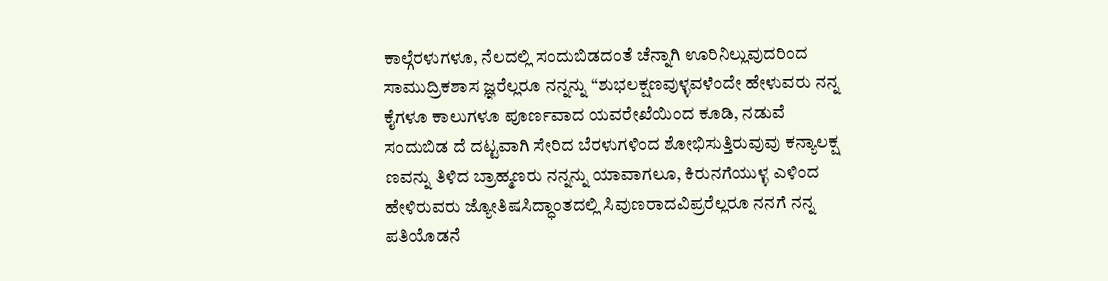ಕಾಲ್ಗೆರಳುಗಳೂ, ನೆಲದಲ್ಲಿ ಸಂದುಬಿಡದಂತೆ ಚೆನ್ನಾಗಿ ಊರಿನಿಲ್ಲುವುದರಿಂದ ಸಾಮುದ್ರಿಕಶಾಸ ಜ್ಞರೆಲ್ಲರೂ ನನ್ನನ್ನು “ಶುಭಲಕ್ಷಣವುಳ್ಳವಳೆಂದೇ ಹೇಳುವರು ನನ್ನ ಕೈಗಳೂ ಕಾಲುಗಳೂ ಪೂರ್ಣವಾದ ಯವರೇಖೆಯಿಂದ ಕೂಡಿ, ನಡುವೆ ಸಂದುಬಿಡ ದೆ ದಟ್ಟವಾಗಿ ಸೇರಿದ ಬೆರಳುಗಳಿಂದ ಶೋಭಿಸುತ್ತಿರುವುವು ಕನ್ಯಾಲಕ್ಷ ಣವನ್ನು ತಿಳಿದ ಬ್ರಾಹ್ಮಣರು ನನ್ನನ್ನು ಯಾವಾಗಲೂ, ಕಿರುನಗೆಯುಳ್ಳ ಎಳಿಂದ ಹೇಳಿರುವರು ಜ್ಯೋತಿಷಸಿದ್ಧಾಂತದಲ್ಲಿ ಸಿವುಣರಾದವಿಪ್ರರೆಲ್ಲರೂ ನನಗೆ ನನ್ನ ಪತಿಯೊಡನೆ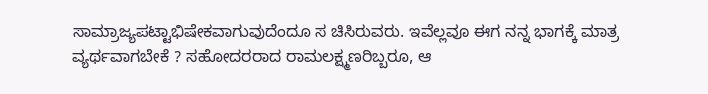ಸಾಮ್ರಾಜ್ಯಪಟ್ಟಾಭಿಷೇಕವಾಗುವುದೆಂದೂ ಸ ಚಿಸಿರುವರು. ಇವೆಲ್ಲವೂ ಈಗ ನನ್ನ ಭಾಗಕ್ಕೆ ಮಾತ್ರ ವ್ಯರ್ಥವಾಗಬೇಕೆ ? ಸಹೋದರರಾದ ರಾಮಲಕ್ಷ್ಮಣರಿಬ್ಬರೂ, ಆ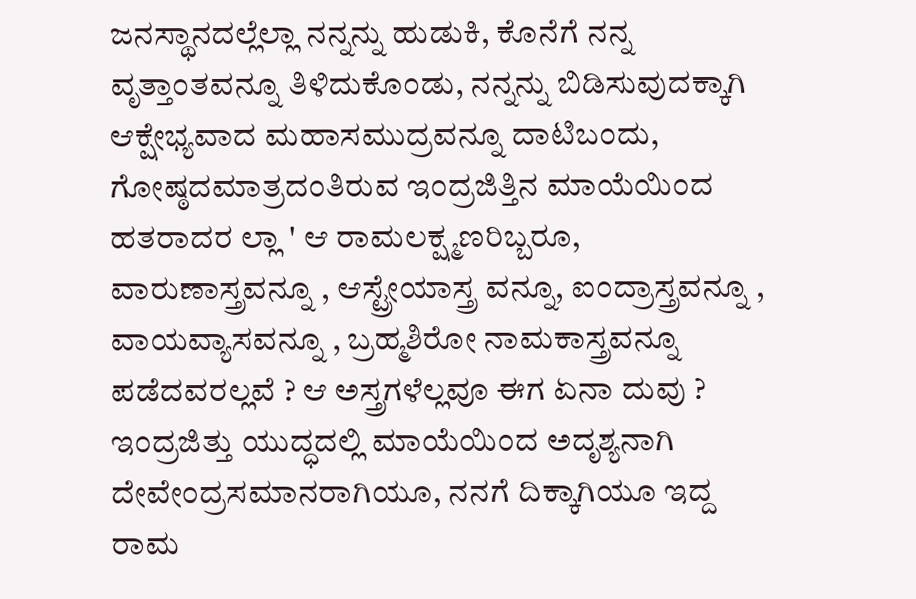ಜನಸ್ಥಾನದಲ್ಲೆಲ್ಲಾ ನನ್ನನ್ನು ಹುಡುಕಿ, ಕೊನೆಗೆ ನನ್ನ ವೃತ್ತಾಂತವನ್ನೂ ತಿಳಿದುಕೊಂಡು, ನನ್ನನ್ನು ಬಿಡಿಸುವುದಕ್ಕಾಗಿ ಆಕ್ಷೇಭ್ಯವಾದ ಮಹಾಸಮುದ್ರವನ್ನೂ ದಾಟಿಬಂದು, ಗೋಷ್ಠದಮಾತ್ರದಂತಿರುವ ಇಂದ್ರಜಿತ್ತಿನ ಮಾಯೆಯಿಂದ ಹತರಾದರ ಲ್ಲಾ ' ಆ ರಾಮಲಕ್ಷ್ಮಣರಿಬ್ಬರೂ, ವಾರುಣಾಸ್ತ್ರವನ್ನೂ , ಆಸ್ಟ್ರೇಯಾಸ್ತ್ರ ವನ್ನೂ, ಐಂದ್ರಾಸ್ತ್ರವನ್ನೂ , ವಾಯವ್ಯಾಸವನ್ನೂ , ಬ್ರಹ್ಮಶಿರೋ ನಾಮಕಾಸ್ತ್ರವನ್ನೂ ಪಡೆದವರಲ್ಲವೆ ? ಆ ಅಸ್ತ್ರಗಳೆಲ್ಲವೂ ಈಗ ಏನಾ ದುವು ? ಇಂದ್ರಜಿತ್ತು ಯುದ್ಧದಲ್ಲಿ ಮಾಯೆಯಿಂದ ಅದೃಶ್ಯನಾಗಿ ದೇವೇಂದ್ರಸಮಾನರಾಗಿಯೂ, ನನಗೆ ದಿಕ್ಕಾಗಿಯೂ ಇದ್ದ ರಾಮ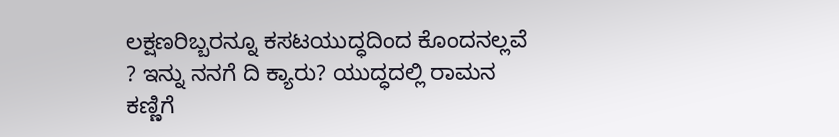ಲಕ್ಷಣರಿಬ್ಬರನ್ನೂ ಕಸಟಯುದ್ಧದಿಂದ ಕೊಂದನಲ್ಲವೆ ? ಇನ್ನು ನನಗೆ ದಿ ಕ್ಯಾರು? ಯುದ್ಧದಲ್ಲಿ ರಾಮನ ಕಣ್ಣಿಗೆ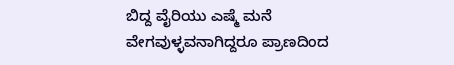ಬಿದ್ದ ವೈರಿಯು ಎಷ್ಮೆ ಮನೆ ವೇಗವುಳ್ಳವನಾಗಿದ್ದರೂ ಪ್ರಾಣದಿಂದ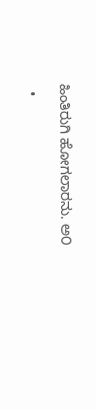ಹಿಂತಿರುಗಿ ಹೋಗಲಾರನು. ಅ೦

  •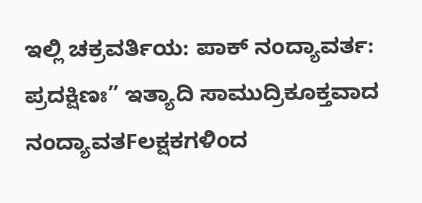ಇಲ್ಲಿ ಚಕ್ರವರ್ತಿಯ: ಪಾಕ್ ನಂದ್ಯಾವರ್ತ: ಪ್ರದಕ್ಷಿಣಃ” ಇತ್ಯಾದಿ ಸಾಮುದ್ರಿಕೂಕ್ತವಾದ ನಂದ್ಯಾವತFಲಕ್ಷಕಗಳಿಂದ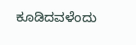ಕೂಡಿದವಳೆಂದು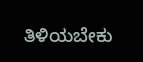ತಿಳಿಯಬೇಕು